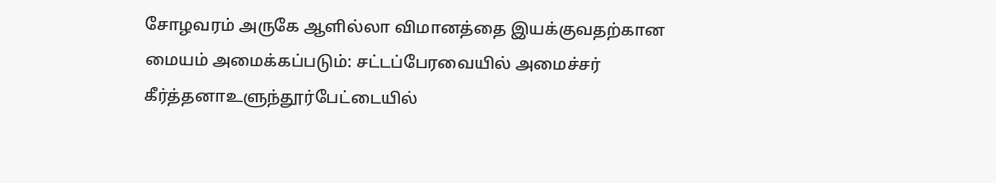சோழவரம் அருகே ஆளில்லா விமானத்தை இயக்குவதற்கான மையம் அமைக்கப்படும்: சட்டப்பேரவையில் அமைச்சர் கீர்த்தனாஉளுந்தூர்பேட்டையில்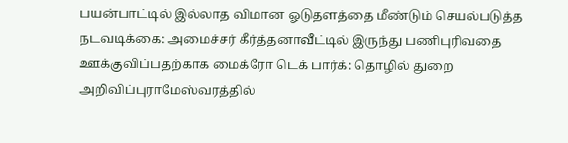பயன்பாட்டில் இல்லாத விமான ஓடுதளத்தை மீண்டும் செயல்படுத்த நடவடிக்கை: அமைச்சர் கீர்த்தனாவீட்டில் இருந்து பணிபுரிவதை ஊக்குவிப்பதற்காக மைக்ரோ டெக் பார்க்: தொழில் துறை அறிவிப்புராமேஸ்வரத்தில்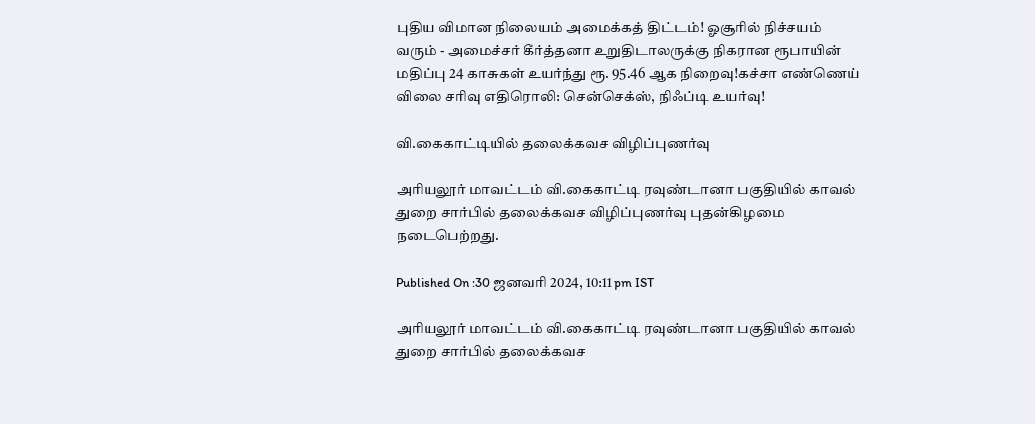புதிய விமான நிலையம் அமைக்கத் திட்டம்! ஓசூரில் நிச்சயம் வரும் - அமைச்சர் கீர்த்தனா உறுதிடாலருக்கு நிகரான ரூபாயின் மதிப்பு 24 காசுகள் உயர்ந்து ரூ. 95.46 ஆக நிறைவு!கச்சா எண்ணெய் விலை சரிவு எதிரொலி: சென்செக்ஸ், நிஃப்டி உயர்வு!

வி.கைகாட்டியில் தலைக்கவச விழிப்புணர்வு

அரியலூர் மாவட்டம் வி.கைகாட்டி ரவுண்டானா பகுதியில் காவல் துறை சார்பில் தலைக்கவச விழிப்புணர்வு புதன்கிழமை நடைபெற்றது.

Published On :30 ஜனவரி 2024, 10:11 pm IST

அரியலூர் மாவட்டம் வி.கைகாட்டி ரவுண்டானா பகுதியில் காவல் துறை சார்பில் தலைக்கவச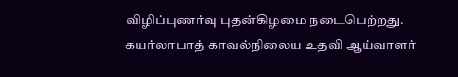விழிப்புணர்வு புதன்கிழமை நடைபெற்றது.
கயர்லாபாத் காவல்நிலைய உதவி ஆய்வாளர்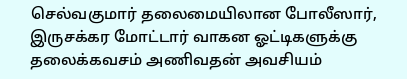செல்வகுமார் தலைமையிலான போலீஸார், இருசக்கர மோட்டார் வாகன ஓட்டிகளுக்கு தலைக்கவசம் அணிவதன் அவசியம்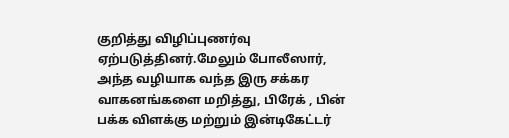குறித்து விழிப்புணர்வு ஏற்படுத்தினர்.மேலும் போலீஸார், அந்த வழியாக வந்த இரு சக்கர வாகனங்களை மறித்து, பிரேக் , பின் பக்க விளக்கு மற்றும் இன்டிகேட்டர்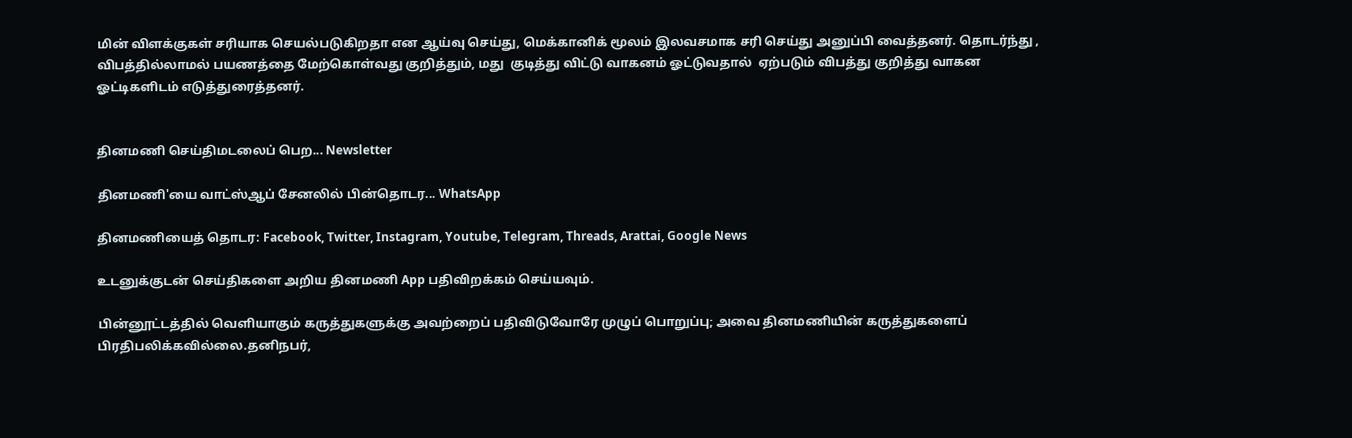மின் விளக்குகள் சரியாக செயல்படுகிறதா என ஆய்வு செய்து, மெக்கானிக் மூலம் இலவசமாக சரி செய்து அனுப்பி வைத்தனர். தொடர்ந்து , விபத்தில்லாமல் பயணத்தை மேற்கொள்வது குறித்தும், மது  குடித்து விட்டு வாகனம் ஓட்டுவதால்  ஏற்படும் விபத்து குறித்து வாகன ஓட்டிகளிடம் எடுத்துரைத்தனர்.


தினமணி செய்திமடலைப் பெற... Newsletter

தினமணி'யை வாட்ஸ்ஆப் சேனலில் பின்தொடர... WhatsApp

தினமணியைத் தொடர: Facebook, Twitter, Instagram, Youtube, Telegram, Threads, Arattai, Google News

உடனுக்குடன் செய்திகளை அறிய தினமணி App பதிவிறக்கம் செய்யவும்.

பின்னூட்டத்தில் வெளியாகும் கருத்துகளுக்கு அவற்றைப் பதிவிடுவோரே முழுப் பொறுப்பு; அவை தினமணியின் கருத்துகளைப் பிரதிபலிக்கவில்லை.தனிநபர்,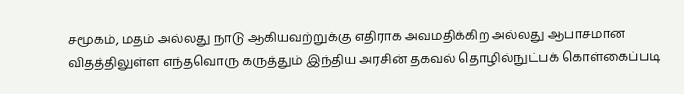சமூகம், மதம் அல்லது நாடு ஆகியவற்றுக்கு எதிராக அவமதிக்கிற அல்லது ஆபாசமான விதத்திலுள்ள எந்தவொரு கருத்தும் இந்திய அரசின் தகவல் தொழில்நுட்பக் கொள்கைப்படி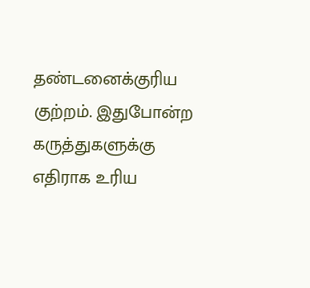தண்டனைக்குரிய குற்றம். இதுபோன்ற கருத்துகளுக்கு எதிராக உரிய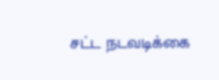சட்ட நடவடிக்கை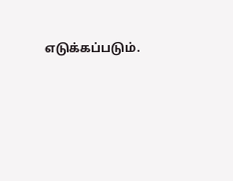எடுக்கப்படும்.